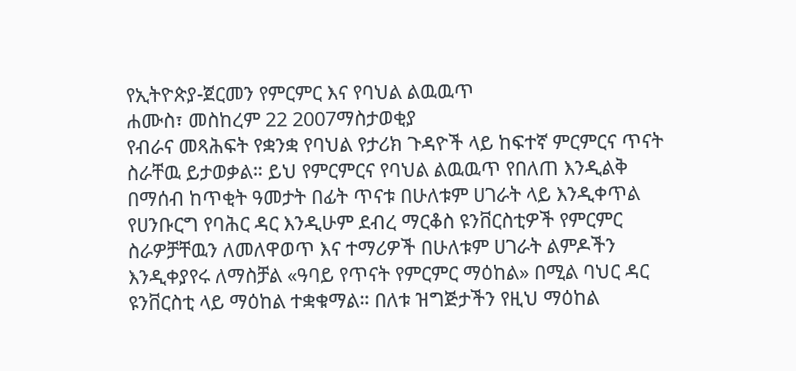የኢትዮጵያ-ጀርመን የምርምር እና የባህል ልዉዉጥ
ሐሙስ፣ መስከረም 22 2007ማስታወቂያ
የብራና መጻሕፍት የቋንቋ የባህል የታሪክ ጉዳዮች ላይ ከፍተኛ ምርምርና ጥናት ስራቸዉ ይታወቃል። ይህ የምርምርና የባህል ልዉዉጥ የበለጠ እንዲልቅ በማሰብ ከጥቂት ዓመታት በፊት ጥናቱ በሁለቱም ሀገራት ላይ እንዲቀጥል የሀንቡርግ የባሕር ዳር እንዲሁም ደብረ ማርቆስ ዩንቨርስቲዎች የምርምር ስራዎቻቸዉን ለመለዋወጥ እና ተማሪዎች በሁለቱም ሀገራት ልምዶችን እንዲቀያየሩ ለማስቻል «ዓባይ የጥናት የምርምር ማዕከል» በሚል ባህር ዳር ዩንቨርስቲ ላይ ማዕከል ተቋቁማል። በለቱ ዝግጅታችን የዚህ ማዕከል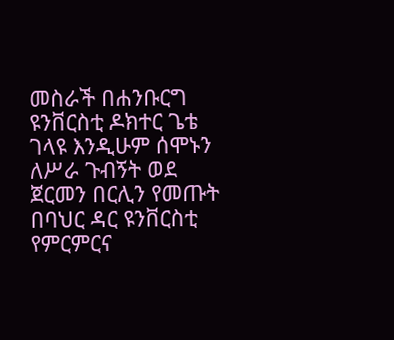መስራች በሐንቡርግ ዩንቨርስቲ ዶክተር ጌቴ ገላዩ እንዲሁም ሰሞኑን ለሥራ ጉብኝት ወደ ጀርመን በርሊን የመጡት በባህር ዳር ዩንቨርስቲ የምርምርና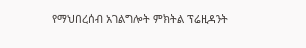የማህበረሰብ አገልግሎት ምክትል ፕሬዚዳንት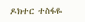ዶክተር ተስፋዬ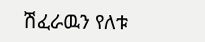ሽፈራዉን የለቱ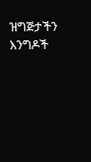ዝግጅታችን እንግዶች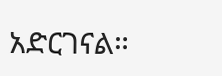አድርገናል።